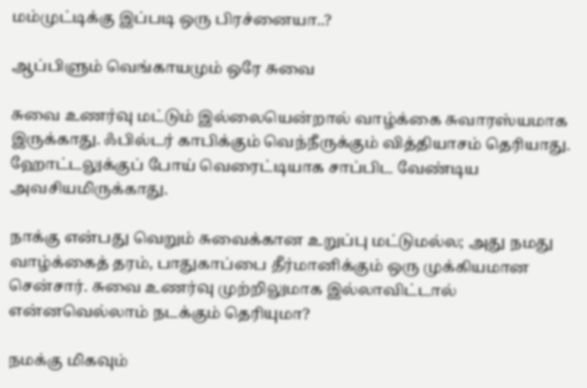மம்முட்டிக்கு இப்படி ஒரு பிரச்னையா..?

ஆப்பிளும் வெங்காயமும் ஒரே சுவை

சுவை உணர்வு மட்டும் இல்லையென்றால் வாழ்க்கை சுவாரஸ்யமாக இருக்காது. ஃபில்டர் காபிக்கும் வெந்நீருக்கும் வித்தியாசம் தெரியாது. ஹோட்டலுக்குப் போய் வெரைட்டியாக சாப்பிட வேண்டிய அவசியமிருக்காது.

நாக்கு என்பது வெறும் சுவைக்கான உறுப்பு மட்டுமல்ல; அது நமது வாழ்க்கைத் தரம், பாதுகாப்பை தீர்மானிக்கும் ஒரு முக்கியமான சென்சார். சுவை உணர்வு முற்றிலுமாக இல்லாவிட்டால் என்னவெல்லாம் நடக்கும் தெரியுமா?

நமக்கு மிகவும்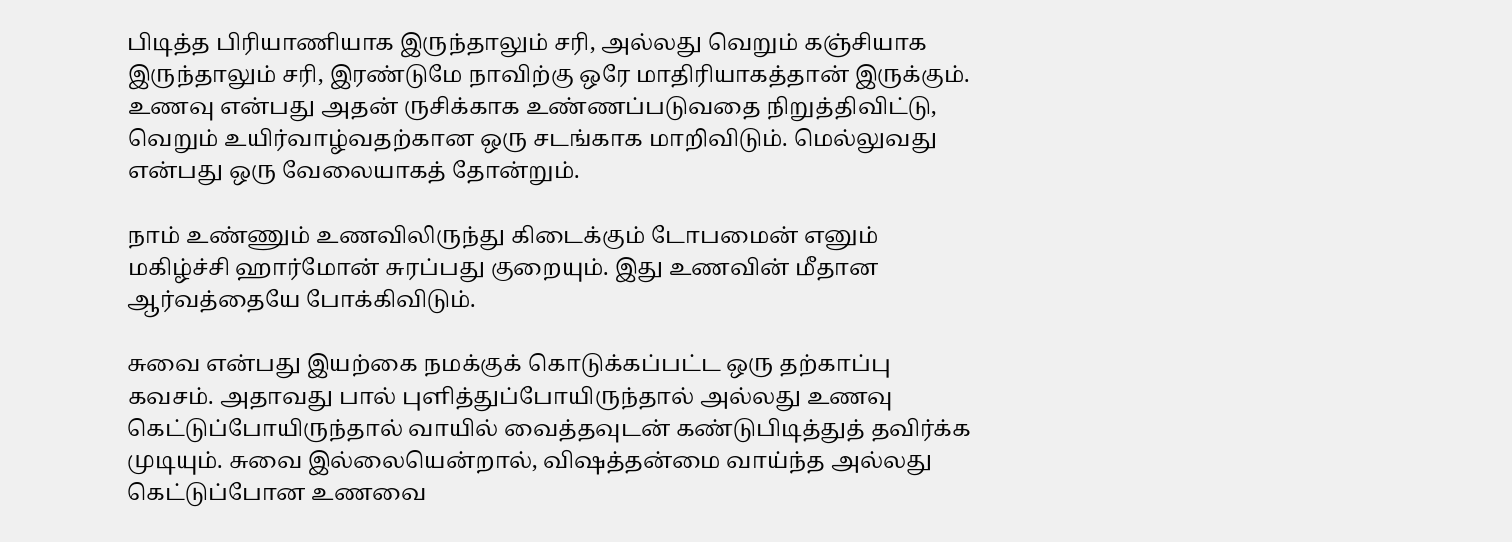பிடித்த பிரியாணியாக இருந்தாலும் சரி, அல்லது வெறும் கஞ்சியாக இருந்தாலும் சரி, இரண்டுமே நாவிற்கு ஒரே மாதிரியாகத்தான் இருக்கும். உணவு என்பது அதன் ருசிக்காக உண்ணப்படுவதை நிறுத்திவிட்டு, வெறும் உயிர்வாழ்வதற்கான ஒரு சடங்காக மாறிவிடும். மெல்லுவது என்பது ஒரு வேலையாகத் தோன்றும்.

நாம் உண்ணும் உணவிலிருந்து கிடைக்கும் டோபமைன் எனும் மகிழ்ச்சி ஹார்மோன் சுரப்பது குறையும். இது உணவின் மீதான ஆர்வத்தையே போக்கிவிடும்.

சுவை என்பது இயற்கை நமக்குக் கொடுக்கப்பட்ட ஒரு தற்காப்பு கவசம். அதாவது பால் புளித்துப்போயிருந்தால் அல்லது உணவு கெட்டுப்போயிருந்தால் வாயில் வைத்தவுடன் கண்டுபிடித்துத் தவிர்க்க முடியும். சுவை இல்லையென்றால், விஷத்தன்மை வாய்ந்த அல்லது கெட்டுப்போன உணவை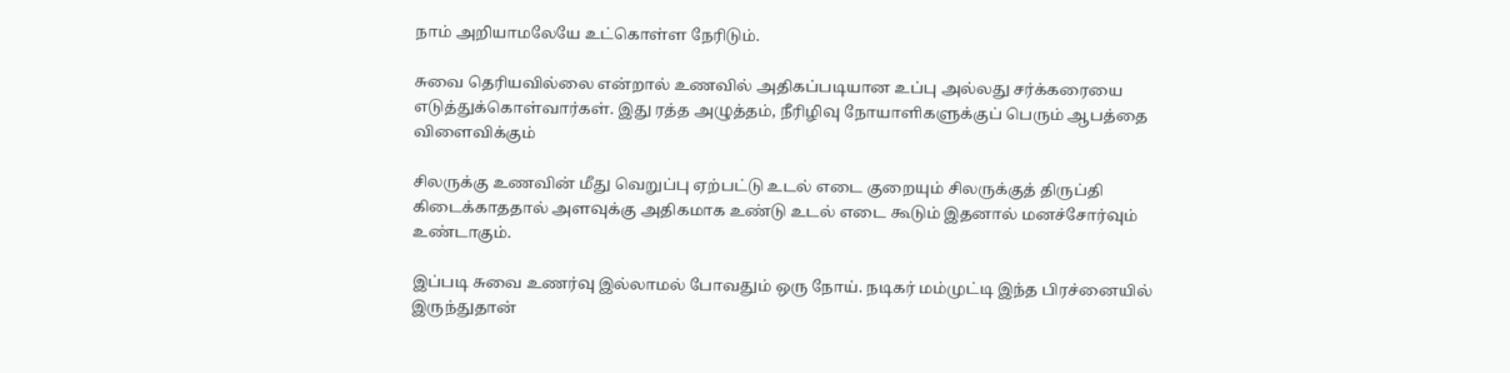நாம் அறியாமலேயே உட்கொள்ள நேரிடும்.

சுவை தெரியவில்லை என்றால் உணவில் அதிகப்படியான உப்பு அல்லது சர்க்கரையை எடுத்துக்கொள்வார்கள். இது ரத்த அழுத்தம், நீரிழிவு நோயாளிகளுக்குப் பெரும் ஆபத்தை விளைவிக்கும்

சிலருக்கு உணவின் மீது வெறுப்பு ஏற்பட்டு உடல் எடை குறையும் சிலருக்குத் திருப்தி கிடைக்காததால் அளவுக்கு அதிகமாக உண்டு உடல் எடை கூடும் இதனால் மனச்சோர்வும் உண்டாகும்.

இப்படி சுவை உணர்வு இல்லாமல் போவதும் ஒரு நோய். நடிகர் மம்முட்டி இந்த பிரச்னையில் இருந்துதான்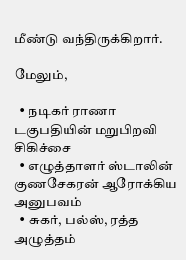மீண்டு வந்திருக்கிறார்.

மேலும்,

  • நடிகர் ராணா டகுபதியின் மறுபிறவி சிகிச்சை
  • எழுத்தாளர் ஸ்டாலின் குணசேகரன் ஆரோக்கிய அனுபவம்
  • சுகர், பல்ஸ், ரத்த அழுத்தம்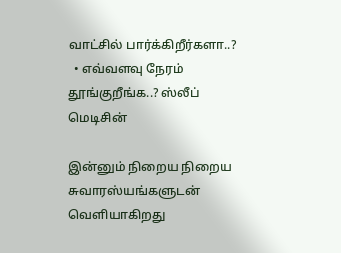வாட்சில் பார்க்கிறீர்களா..?
  • எவ்வளவு நேரம் தூங்குறீங்க..? ஸ்லீப் மெடிசின்

இன்னும் நிறைய நிறைய சுவாரஸ்யங்களுடன் வெளியாகிறது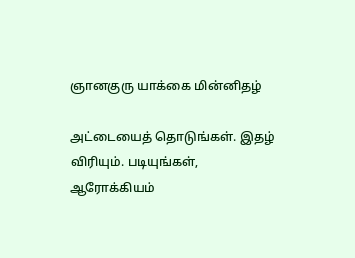ஞானகுரு யாக்கை மின்னிதழ்

அட்டையைத் தொடுங்கள். இதழ் விரியும். படியுங்கள், ஆரோக்கியம்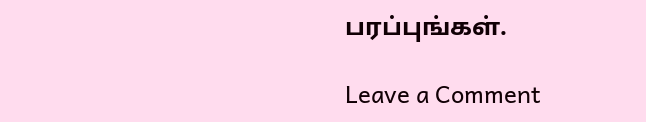பரப்புங்கள்.

Leave a Comment